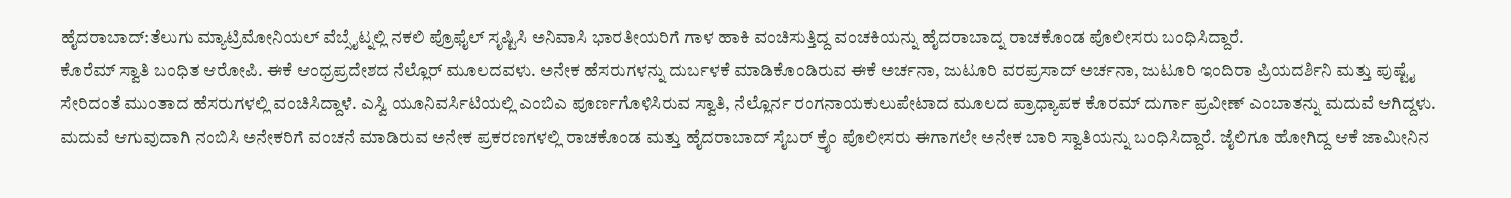ಹೈದರಾಬಾದ್:ತೆಲುಗು ಮ್ಯಾಟ್ರಿಮೋನಿಯಲ್ ವೆಬ್ಸೈಟ್ನಲ್ಲಿ ನಕಲಿ ಪ್ರೊಫೈಲ್ ಸೃಷ್ಟಿಸಿ ಅನಿವಾಸಿ ಭಾರತೀಯರಿಗೆ ಗಾಳ ಹಾಕಿ ವಂಚಿಸುತ್ತಿದ್ದ ವಂಚಕಿಯನ್ನು ಹೈದರಾಬಾದ್ನ ರಾಚಕೊಂಡ ಪೊಲೀಸರು ಬಂಧಿಸಿದ್ದಾರೆ.
ಕೊರೆಮ್ ಸ್ವಾತಿ ಬಂಧಿತ ಆರೋಪಿ. ಈಕೆ ಆಂಧ್ರಪ್ರದೇಶದ ನೆಲ್ಲೊರ್ ಮೂಲದವಳು. ಅನೇಕ ಹೆಸರುಗಳನ್ನು ದುರ್ಬಳಕೆ ಮಾಡಿಕೊಂಡಿರುವ ಈಕೆ ಅರ್ಚನಾ, ಜುಟೂರಿ ವರಪ್ರಸಾದ್ ಅರ್ಚನಾ, ಜುಟೂರಿ ಇಂದಿರಾ ಪ್ರಿಯದರ್ಶಿನಿ ಮತ್ತು ಪುಷ್ಟೈ ಸೇರಿದಂತೆ ಮುಂತಾದ ಹೆಸರುಗಳಲ್ಲಿ ವಂಚಿಸಿದ್ದಾಳೆ. ಎಸ್ವಿ ಯೂನಿವರ್ಸಿಟಿಯಲ್ಲಿ ಎಂಬಿಎ ಪೂರ್ಣಗೊಳಿಸಿರುವ ಸ್ವಾತಿ, ನೆಲ್ಲೊರ್ನ ರಂಗನಾಯಕುಲುಪೇಟಾದ ಮೂಲದ ಪ್ರಾಧ್ಯಾಪಕ ಕೊರಮ್ ದುರ್ಗಾ ಪ್ರವೀಣ್ ಎಂಬಾತನ್ನು ಮದುವೆ ಆಗಿದ್ದಳು.
ಮದುವೆ ಆಗುವುದಾಗಿ ನಂಬಿಸಿ ಅನೇಕರಿಗೆ ವಂಚನೆ ಮಾಡಿರುವ ಅನೇಕ ಪ್ರಕರಣಗಳಲ್ಲಿ ರಾಚಕೊಂಡ ಮತ್ತು ಹೈದರಾಬಾದ್ ಸೈಬರ್ ಕ್ರೈಂ ಪೊಲೀಸರು ಈಗಾಗಲೇ ಅನೇಕ ಬಾರಿ ಸ್ವಾತಿಯನ್ನು ಬಂಧಿಸಿದ್ದಾರೆ. ಜೈಲಿಗೂ ಹೋಗಿದ್ದ ಆಕೆ ಜಾಮೀನಿನ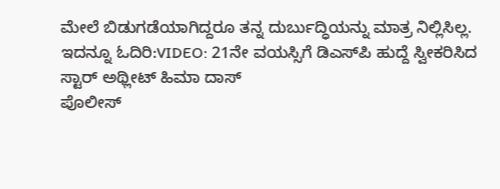ಮೇಲೆ ಬಿಡುಗಡೆಯಾಗಿದ್ದರೂ ತನ್ನ ದುರ್ಬುದ್ಧಿಯನ್ನು ಮಾತ್ರ ನಿಲ್ಲಿಸಿಲ್ಲ.
ಇದನ್ನೂ ಓದಿರಿ:VIDEO: 21ನೇ ವಯಸ್ಸಿಗೆ ಡಿಎಸ್‌ಪಿ ಹುದ್ದೆ ಸ್ವೀಕರಿಸಿದ ಸ್ಟಾರ್ ಅಥ್ಲೀಟ್ ಹಿಮಾ ದಾಸ್
ಪೊಲೀಸ್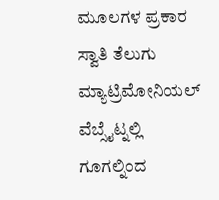ಮೂಲಗಳ ಪ್ರಕಾರ ಸ್ವಾತಿ ತೆಲುಗು ಮ್ಯಾಟ್ರಿಮೋನಿಯಲ್ ವೆಬ್ಸೈಟ್ನಲ್ಲಿ ಗೂಗಲ್ನಿಂದ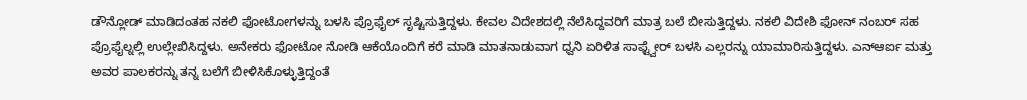ಡೌನ್ಲೋಡ್ ಮಾಡಿದಂತಹ ನಕಲಿ ಫೋಟೋಗಳನ್ನು ಬಳಸಿ ಪ್ರೊಫೈಲ್ ಸೃಷ್ಟಿಸುತ್ತಿದ್ದಳು. ಕೇವಲ ವಿದೇಶದಲ್ಲಿ ನೆಲೆಸಿದ್ದವರಿಗೆ ಮಾತ್ರ ಬಲೆ ಬೀಸುತ್ತಿದ್ದಳು. ನಕಲಿ ವಿದೇಶಿ ಫೋನ್ ನಂಬರ್ ಸಹ ಪ್ರೊಫೈಲ್ನಲ್ಲಿ ಉಲ್ಲೇಖಿಸಿದ್ದಳು. ಅನೇಕರು ಫೋಟೋ ನೋಡಿ ಆಕೆಯೊಂದಿಗೆ ಕರೆ ಮಾಡಿ ಮಾತನಾಡುವಾಗ ಧ್ವನಿ ಏರಿಳಿತ ಸಾಫ್ಟ್ವೇರ್ ಬಳಸಿ ಎಲ್ಲರನ್ನು ಯಾಮಾರಿಸುತ್ತಿದ್ದಳು. ಎನ್ಆರ್ಐ ಮತ್ತು ಅವರ ಪಾಲಕರನ್ನು ತನ್ನ ಬಲೆಗೆ ಬೀಳಿಸಿಕೊಳ್ಳುತ್ತಿದ್ದಂತೆ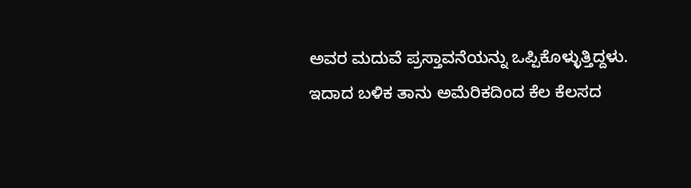ಅವರ ಮದುವೆ ಪ್ರಸ್ತಾವನೆಯನ್ನು ಒಪ್ಪಿಕೊಳ್ಳುತ್ತಿದ್ದಳು.
ಇದಾದ ಬಳಿಕ ತಾನು ಅಮೆರಿಕದಿಂದ ಕೆಲ ಕೆಲಸದ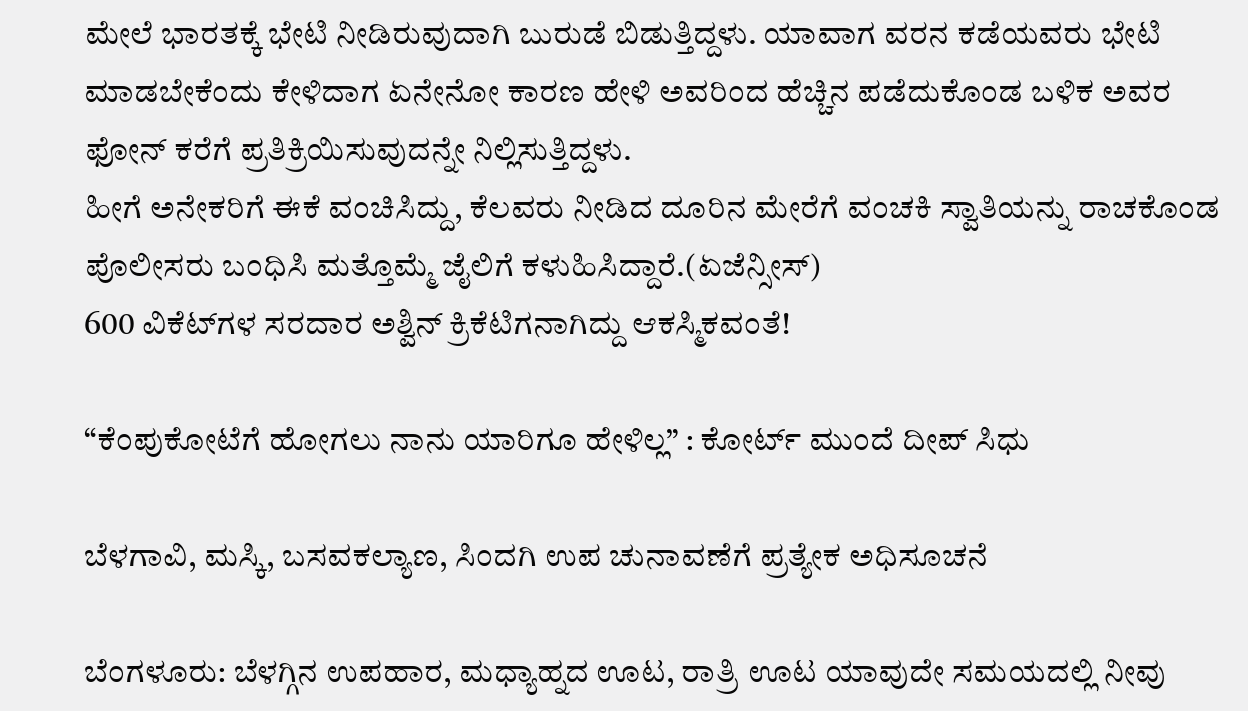ಮೇಲೆ ಭಾರತಕ್ಕೆ ಭೇಟಿ ನೀಡಿರುವುದಾಗಿ ಬುರುಡೆ ಬಿಡುತ್ತಿದ್ದಳು. ಯಾವಾಗ ವರನ ಕಡೆಯವರು ಭೇಟಿ ಮಾಡಬೇಕೆಂದು ಕೇಳಿದಾಗ ಏನೇನೋ ಕಾರಣ ಹೇಳಿ ಅವರಿಂದ ಹೆಚ್ಚಿನ ಪಡೆದುಕೊಂಡ ಬಳಿಕ ಅವರ ಫೋನ್ ಕರೆಗೆ ಪ್ರತಿಕ್ರಿಯಿಸುವುದನ್ನೇ ನಿಲ್ಲಿಸುತ್ತಿದ್ದಳು.
ಹೀಗೆ ಅನೇಕರಿಗೆ ಈಕೆ ವಂಚಿಸಿದ್ದು, ಕೆಲವರು ನೀಡಿದ ದೂರಿನ ಮೇರೆಗೆ ವಂಚಕಿ ಸ್ವಾತಿಯನ್ನು ರಾಚಕೊಂಡ ಪೊಲೀಸರು ಬಂಧಿಸಿ ಮತ್ತೊಮ್ಮೆ ಜೈಲಿಗೆ ಕಳುಹಿಸಿದ್ದಾರೆ.(ಏಜೆನ್ಸೀಸ್)
600 ವಿಕೆಟ್‌ಗಳ ಸರದಾರ ಅಶ್ವಿನ್ ಕ್ರಿಕೆಟಿಗನಾಗಿದ್ದು ಆಕಸ್ಮಿಕವಂತೆ!

“ಕೆಂಪುಕೋಟೆಗೆ ಹೋಗಲು ನಾನು ಯಾರಿಗೂ ಹೇಳಿಲ್ಲ” : ಕೋರ್ಟ್ ಮುಂದೆ ದೀಪ್ ಸಿಧು

ಬೆಳಗಾವಿ, ಮಸ್ಕಿ, ಬಸವಕಲ್ಯಾಣ, ಸಿಂದಗಿ ಉಪ ಚುನಾವಣೆಗೆ ಪ್ರತ್ಯೇಕ ಅಧಿಸೂಚನೆ

ಬೆಂಗಳೂರು: ಬೆಳಗ್ಗಿನ ಉಪಹಾರ, ಮಧ್ಯಾಹ್ನದ ಊಟ, ರಾತ್ರಿ ಊಟ ಯಾವುದೇ ಸಮಯದಲ್ಲಿ ನೀವು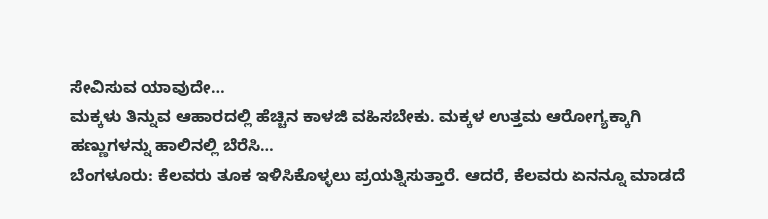ಸೇವಿಸುವ ಯಾವುದೇ…
ಮಕ್ಕಳು ತಿನ್ನುವ ಆಹಾರದಲ್ಲಿ ಹೆಚ್ಚಿನ ಕಾಳಜಿ ವಹಿಸಬೇಕು. ಮಕ್ಕಳ ಉತ್ತಮ ಆರೋಗ್ಯಕ್ಕಾಗಿ ಹಣ್ಣುಗಳನ್ನು ಹಾಲಿನಲ್ಲಿ ಬೆರೆಸಿ…
ಬೆಂಗಳೂರು: ಕೆಲವರು ತೂಕ ಇಳಿಸಿಕೊಳ್ಳಲು ಪ್ರಯತ್ನಿಸುತ್ತಾರೆ. ಆದರೆ, ಕೆಲವರು ಏನನ್ನೂ ಮಾಡದೆ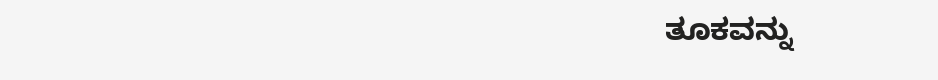ತೂಕವನ್ನು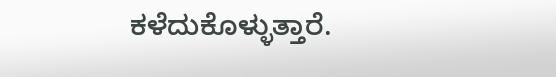ಕಳೆದುಕೊಳ್ಳುತ್ತಾರೆ.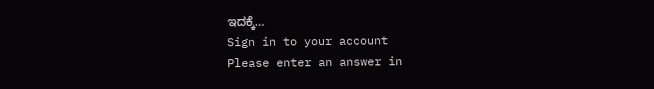ಇದಕ್ಕೆ…
Sign in to your account
Please enter an answer in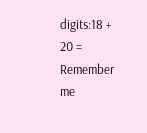digits:18 + 20 =
Remember me